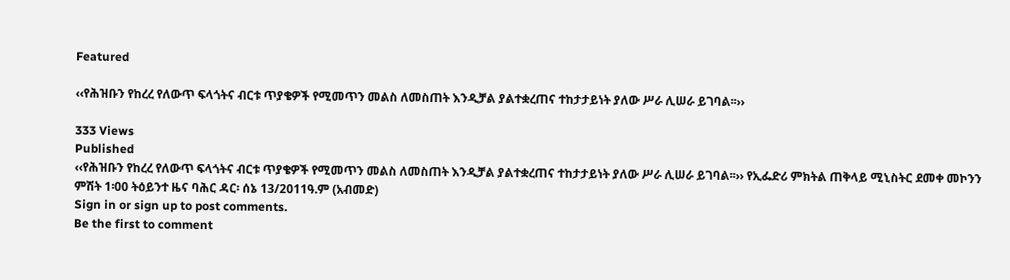Featured

‹‹የሕዝቡን የከረረ የለውጥ ፍላጎትና ብርቱ ጥያቄዎች የሚመጥን መልስ ለመስጠት እንዲቻል ያልተቋረጠና ተከታታይነት ያለው ሥራ ሊሠራ ይገባል፡፡››

333 Views
Published
‹‹የሕዝቡን የከረረ የለውጥ ፍላጎትና ብርቱ ጥያቄዎች የሚመጥን መልስ ለመስጠት እንዲቻል ያልተቋረጠና ተከታታይነት ያለው ሥራ ሊሠራ ይገባል፡፡›› የኢፌድሪ ምክትል ጠቅላይ ሚኒስትር ደመቀ መኮንን
ምሽት 1፡00 ትዕይንተ ዜና ባሕር ዳር፡ ሰኔ 13/2011ዓ.ም (አብመድ)
Sign in or sign up to post comments.
Be the first to comment